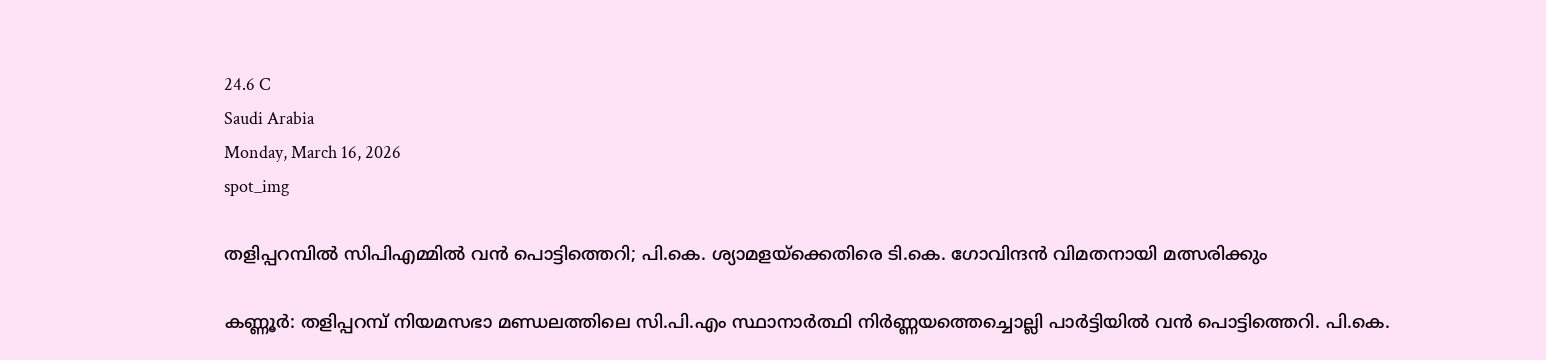24.6 C
Saudi Arabia
Monday, March 16, 2026
spot_img

തളിപ്പറമ്പിൽ സിപിഎമ്മിൽ വൻ പൊട്ടിത്തെറി; പി.കെ. ശ്യാമളയ്‌ക്കെതിരെ ടി.കെ. ഗോവിന്ദൻ വിമതനായി മത്സരിക്കും

കണ്ണൂർ: തളിപ്പറമ്പ് നിയമസഭാ മണ്ഡലത്തിലെ സി.പി.എം സ്ഥാനാർത്ഥി നിർണ്ണയത്തെച്ചൊല്ലി പാർട്ടിയിൽ വൻ പൊട്ടിത്തെറി. പി.കെ.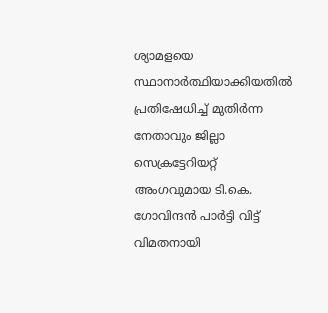ശ്യാമളയെ സ്ഥാനാർത്ഥിയാക്കിയതിൽ പ്രതിഷേധിച്ച് മുതിർന്ന നേതാവും ജില്ലാ സെക്രട്ടേറിയറ്റ് അംഗവുമായ ടി.കെ. ഗോവിന്ദൻ പാർട്ടി വിട്ട് വിമതനായി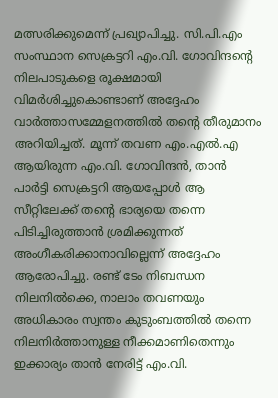മത്സരിക്കുമെന്ന് പ്രഖ്യാപിച്ചു. സി.പി.എം സംസ്ഥാന സെക്രട്ടറി എം.വി. ഗോവിന്ദന്റെ നിലപാടുകളെ രൂക്ഷമായി വിമർശിച്ചുകൊണ്ടാണ് അദ്ദേഹം വാർത്താസമ്മേളനത്തിൽ തന്റെ തീരുമാനം അറിയിച്ചത്. മൂന്ന് തവണ എം.എൽ.എ ആയിരുന്ന എം.വി. ഗോവിന്ദൻ, താൻ പാർട്ടി സെക്രട്ടറി ആയപ്പോൾ ആ സീറ്റിലേക്ക് തന്റെ ഭാര്യയെ തന്നെ പിടിച്ചിരുത്താൻ ശ്രമിക്കുന്നത് അംഗീകരിക്കാനാവില്ലെന്ന് അദ്ദേഹം ആരോപിച്ചു. രണ്ട് ടേം നിബന്ധന നിലനിൽക്കെ, നാലാം തവണയും അധികാരം സ്വന്തം കുടുംബത്തിൽ തന്നെ നിലനിർത്താനുള്ള നീക്കമാണിതെന്നും ഇക്കാര്യം താൻ നേരിട്ട് എം.വി.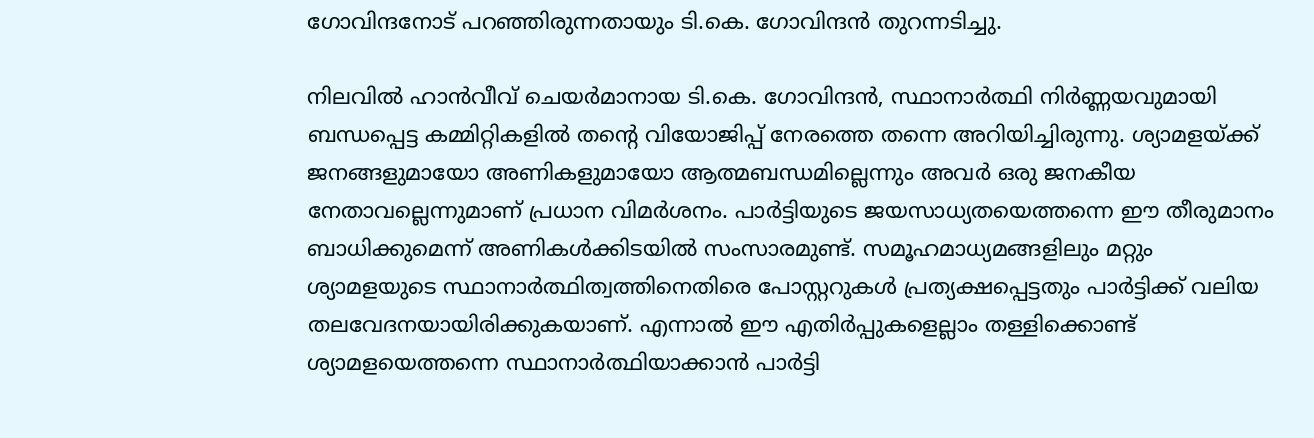ഗോവിന്ദനോട് പറഞ്ഞിരുന്നതായും ടി.കെ. ഗോവിന്ദൻ തുറന്നടിച്ചു.

നിലവിൽ ഹാൻവീവ് ചെയർമാനായ ടി.കെ. ഗോവിന്ദൻ, സ്ഥാനാർത്ഥി നിർണ്ണയവുമായി ബന്ധപ്പെട്ട കമ്മിറ്റികളിൽ തന്റെ വിയോജിപ്പ് നേരത്തെ തന്നെ അറിയിച്ചിരുന്നു. ശ്യാമളയ്ക്ക് ജനങ്ങളുമായോ അണികളുമായോ ആത്മബന്ധമില്ലെന്നും അവർ ഒരു ജനകീയ നേതാവല്ലെന്നുമാണ് പ്രധാന വിമർശനം. പാർട്ടിയുടെ ജയസാധ്യതയെത്തന്നെ ഈ തീരുമാനം ബാധിക്കുമെന്ന് അണികൾക്കിടയിൽ സംസാരമുണ്ട്. സമൂഹമാധ്യമങ്ങളിലും മറ്റും ശ്യാമളയുടെ സ്ഥാനാർത്ഥിത്വത്തിനെതിരെ പോസ്റ്ററുകൾ പ്രത്യക്ഷപ്പെട്ടതും പാർട്ടിക്ക് വലിയ തലവേദനയായിരിക്കുകയാണ്. എന്നാൽ ഈ എതിർപ്പുകളെല്ലാം തള്ളിക്കൊണ്ട് ശ്യാമളയെത്തന്നെ സ്ഥാനാർത്ഥിയാക്കാൻ പാർട്ടി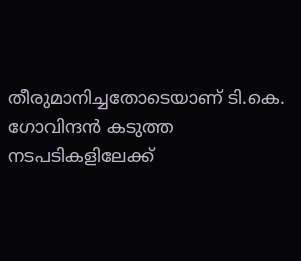തീരുമാനിച്ചതോടെയാണ് ടി.കെ. ഗോവിന്ദൻ കടുത്ത നടപടികളിലേക്ക്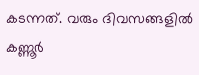കടന്നത്. വരും ദിവസങ്ങളിൽ കണ്ണൂർ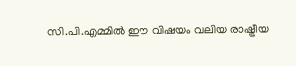സി.പി.എമ്മിൽ ഈ വിഷയം വലിയ രാഷ്ട്രീയ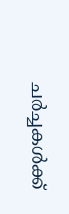ചർച്ചകൾക്ക്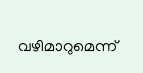വഴിമാറുമെന്ന്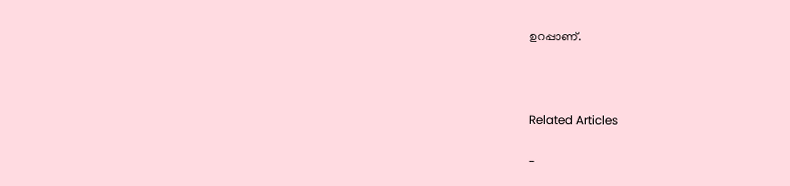ഉറപ്പാണ്.



Related Articles

-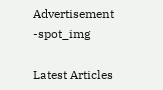Advertisement -spot_img

Latest Articles